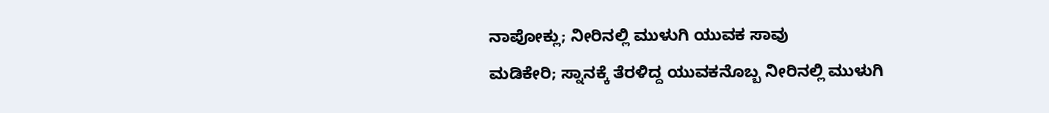ನಾಪೋಕ್ಲು; ನೀರಿನಲ್ಲಿ ಮುಳುಗಿ ಯುವಕ ಸಾವು
ಮಡಿಕೇರಿ; ಸ್ನಾನಕ್ಕೆ ತೆರಳಿದ್ದ ಯುವಕನೊಬ್ಬ ನೀರಿನಲ್ಲಿ ಮುಳುಗಿ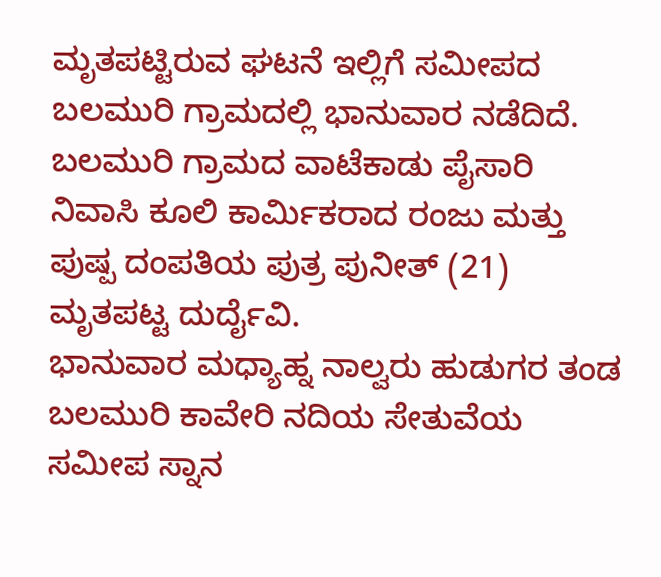ಮೃತಪಟ್ಟಿರುವ ಘಟನೆ ಇಲ್ಲಿಗೆ ಸಮೀಪದ ಬಲಮುರಿ ಗ್ರಾಮದಲ್ಲಿ ಭಾನುವಾರ ನಡೆದಿದೆ.
ಬಲಮುರಿ ಗ್ರಾಮದ ವಾಟೆಕಾಡು ಪೈಸಾರಿ ನಿವಾಸಿ ಕೂಲಿ ಕಾರ್ಮಿಕರಾದ ರಂಜು ಮತ್ತು ಪುಷ್ಪ ದಂಪತಿಯ ಪುತ್ರ ಪುನೀತ್ (21) ಮೃತಪಟ್ಟ ದುರ್ದೈವಿ.
ಭಾನುವಾರ ಮಧ್ಯಾಹ್ನ ನಾಲ್ವರು ಹುಡುಗರ ತಂಡ ಬಲಮುರಿ ಕಾವೇರಿ ನದಿಯ ಸೇತುವೆಯ ಸಮೀಪ ಸ್ನಾನ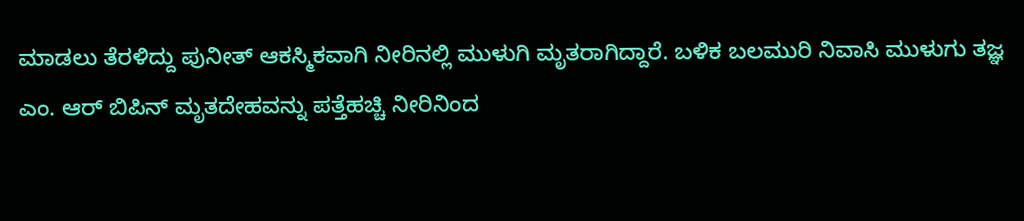ಮಾಡಲು ತೆರಳಿದ್ದು ಪುನೀತ್ ಆಕಸ್ಮಿಕವಾಗಿ ನೀರಿನಲ್ಲಿ ಮುಳುಗಿ ಮೃತರಾಗಿದ್ದಾರೆ. ಬಳಿಕ ಬಲಮುರಿ ನಿವಾಸಿ ಮುಳುಗು ತಜ್ಞ ಎಂ. ಆರ್ ಬಿಪಿನ್ ಮೃತದೇಹವನ್ನು ಪತ್ತೆಹಚ್ಚಿ ನೀರಿನಿಂದ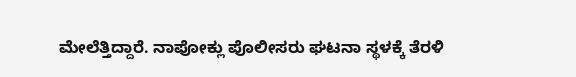ಮೇಲೆತ್ತಿದ್ದಾರೆ. ನಾಪೋಕ್ಲು ಪೊಲೀಸರು ಘಟನಾ ಸ್ಥಳಕ್ಕೆ ತೆರಳಿ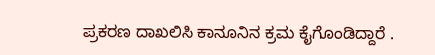ಪ್ರಕರಣ ದಾಖಲಿಸಿ ಕಾನೂನಿನ ಕ್ರಮ ಕೈಗೊಂಡಿದ್ದಾರೆ .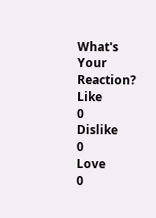What's Your Reaction?
Like
0
Dislike
0
Love
0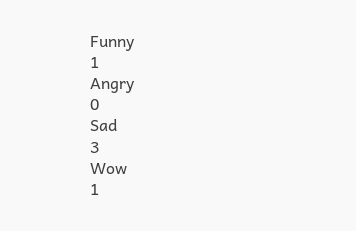Funny
1
Angry
0
Sad
3
Wow
1